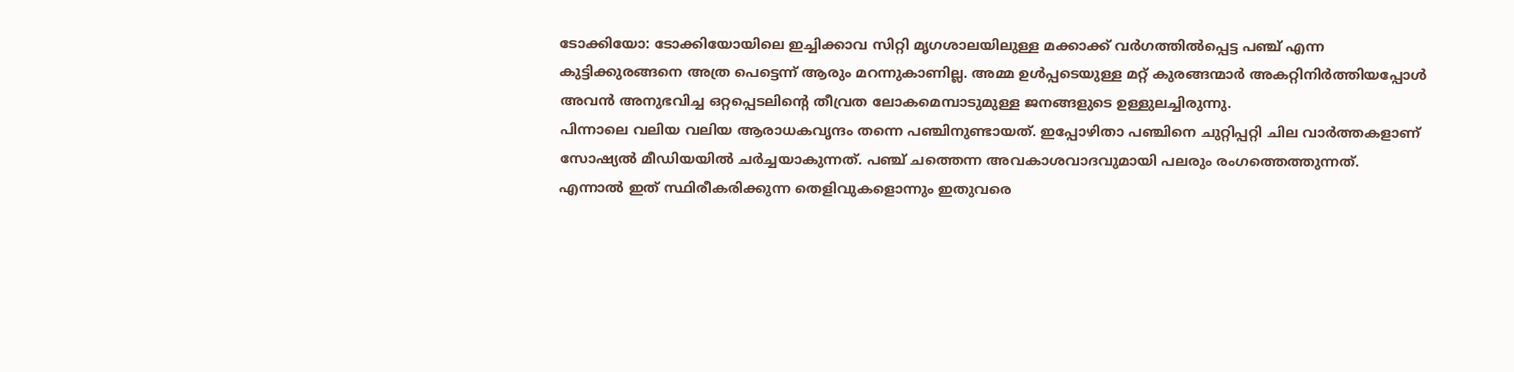ടോക്കിയോ: ടോക്കിയോയിലെ ഇച്ചിക്കാവ സിറ്റി മൃഗശാലയിലുള്ള മക്കാക്ക് വർഗത്തിൽപ്പെട്ട പഞ്ച് എന്ന കുട്ടിക്കുരങ്ങനെ അത്ര പെട്ടെന്ന് ആരും മറന്നുകാണില്ല. അമ്മ ഉൾപ്പടെയുള്ള മറ്റ് കുരങ്ങന്മാർ അകറ്റിനിർത്തിയപ്പോൾ അവൻ അനുഭവിച്ച ഒറ്റപ്പെടലിന്റെ തീവ്രത ലോകമെമ്പാടുമുള്ള ജനങ്ങളുടെ ഉള്ളുലച്ചിരുന്നു.
പിന്നാലെ വലിയ വലിയ ആരാധകവൃന്ദം തന്നെ പഞ്ചിനുണ്ടായത്. ഇപ്പോഴിതാ പഞ്ചിനെ ചുറ്റിപ്പറ്റി ചില വാർത്തകളാണ് സോഷ്യൽ മീഡിയയിൽ ചർച്ചയാകുന്നത്. പഞ്ച് ചത്തെന്ന അവകാശവാദവുമായി പലരും രംഗത്തെത്തുന്നത്. എന്നാൽ ഇത് സ്ഥിരീകരിക്കുന്ന തെളിവുകളൊന്നും ഇതുവരെ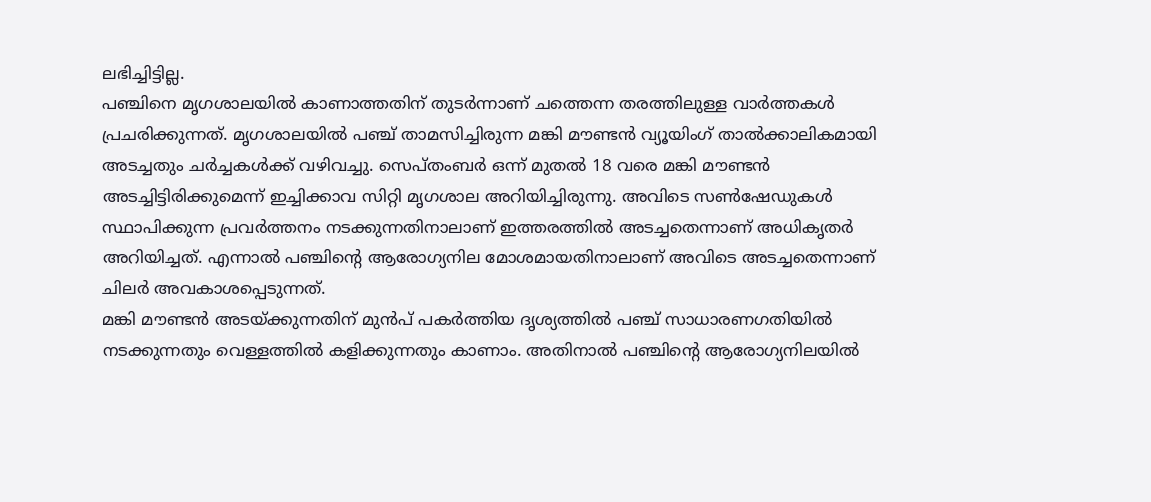ലഭിച്ചിട്ടില്ല.
പഞ്ചിനെ മൃഗശാലയിൽ കാണാത്തതിന് തുടർന്നാണ് ചത്തെന്ന തരത്തിലുള്ള വാർത്തകൾ പ്രചരിക്കുന്നത്. മൃഗശാലയിൽ പഞ്ച് താമസിച്ചിരുന്ന മങ്കി മൗണ്ടൻ വ്യൂയിംഗ് താൽക്കാലികമായി അടച്ചതും ചർച്ചകൾക്ക് വഴിവച്ചു. സെപ്തംബർ ഒന്ന് മുതൽ 18 വരെ മങ്കി മൗണ്ടൻ അടച്ചിട്ടിരിക്കുമെന്ന് ഇച്ചിക്കാവ സിറ്റി മൃഗശാല അറിയിച്ചിരുന്നു. അവിടെ സൺഷേഡുകൾ സ്ഥാപിക്കുന്ന പ്രവർത്തനം നടക്കുന്നതിനാലാണ് ഇത്തരത്തിൽ അടച്ചതെന്നാണ് അധികൃതർ അറിയിച്ചത്. എന്നാൽ പഞ്ചിന്റെ ആരോഗ്യനില മോശമായതിനാലാണ് അവിടെ അടച്ചതെന്നാണ് ചിലർ അവകാശപ്പെടുന്നത്.
മങ്കി മൗണ്ടൻ അടയ്ക്കുന്നതിന് മുൻപ് പകർത്തിയ ദൃശ്യത്തിൽ പഞ്ച് സാധാരണഗതിയിൽ നടക്കുന്നതും വെള്ളത്തിൽ കളിക്കുന്നതും കാണാം. അതിനാൽ പഞ്ചിന്റെ ആരോഗ്യനിലയിൽ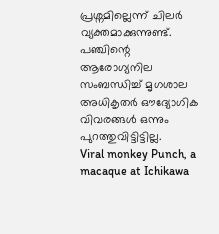പ്രശ്നമില്ലെന്ന് ചിലർ വ്യക്തമാക്കുന്നുണ്ട്. പഞ്ചിന്റെ ആരോഗ്യനില സംബന്ധിച്ച് മൃഗശാല അധികൃതർ ഔദ്യോഗിക വിവരങ്ങൾ ഒന്നും പുറത്തുവിട്ടിട്ടില്ല.
Viral monkey Punch, a macaque at Ichikawa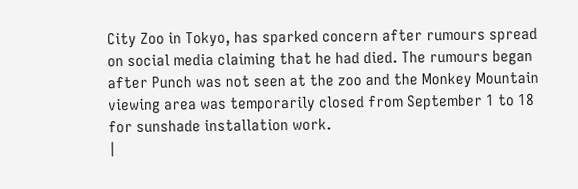City Zoo in Tokyo, has sparked concern after rumours spread on social media claiming that he had died. The rumours began after Punch was not seen at the zoo and the Monkey Mountain viewing area was temporarily closed from September 1 to 18 for sunshade installation work.
|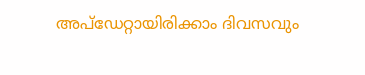അപ്ഡേറ്റായിരിക്കാം ദിവസവും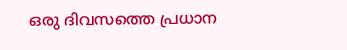ഒരു ദിവസത്തെ പ്രധാന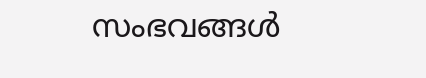സംഭവങ്ങൾ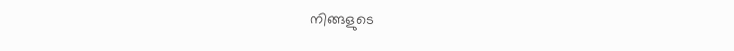നിങ്ങളുടെ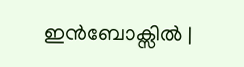ഇൻബോക്സിൽ |